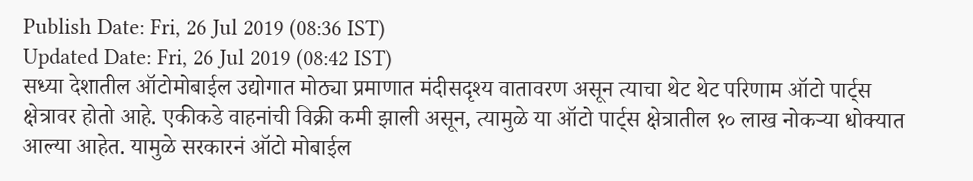Publish Date: Fri, 26 Jul 2019 (08:36 IST)
Updated Date: Fri, 26 Jul 2019 (08:42 IST)
सध्या देशातील ऑटोमोबाईल उद्योगात मोठ्या प्रमाणात मंदीसदृश्य वातावरण असून त्याचा थेट थेट परिणाम ऑटो पार्ट्स क्षेत्रावर होतो आहे. एकीकडे वाहनांची विक्री कमी झाली असून, त्यामुळे या ऑटो पार्ट्स क्षेत्रातील १० लाख नोकऱ्या धोक्यात आल्या आहेत. यामुळे सरकारनं ऑटो मोबाईल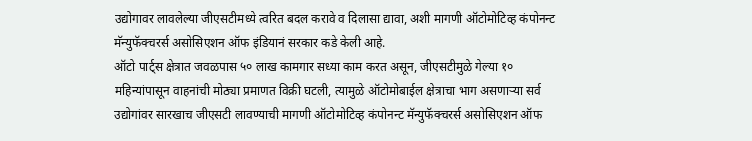उद्योगावर लावलेल्या जीएसटीमध्ये त्वरित बदल करावे व दिलासा द्यावा, अशी मागणी ऑटोमोटिव्ह कंपोनन्ट मॅन्युफॅक्चरर्स असोसिएशन ऑफ इंडियानं सरकार कडे केली आहे.
ऑटो पार्ट्स क्षेत्रात जवळपास ५० लाख कामगार सध्या काम करत असून, जीएसटीमुळे गेल्या १० महिन्यांपासून वाहनांची मोठ्या प्रमाणत विक्री घटली, त्यामुळे ऑटोमोबाईल क्षेत्राचा भाग असणाऱ्या सर्व उद्योगांवर सारखाच जीएसटी लावण्याची मागणी ऑटोमोटिव्ह कंपोनन्ट मॅन्युफॅक्चरर्स असोसिएशन ऑफ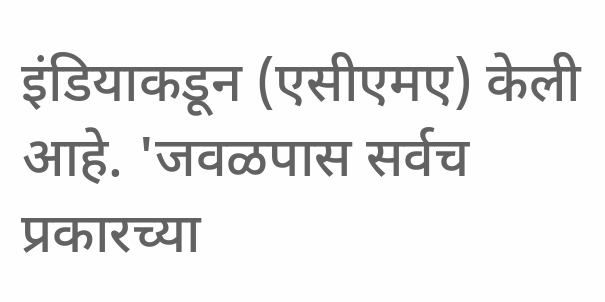इंडियाकडून (एसीएमए) केली आहे. 'जवळपास सर्वच प्रकारच्या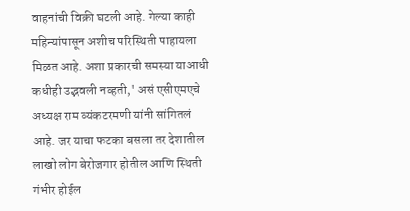वाहनांची विक्री घटली आहे. गेल्या काही महिन्यांपासून अशीच परिस्थिती पाहायला मिळत आहे. अशा प्रकारची समस्या याआधी कधीही उद्भवली नव्हती,' असं एसीएमएचे अध्यक्ष राम व्यंकटरमणी यांनी सांगितलं आहे. जर याचा फटका बसला तर देशातील लाखो लोग बेरोजगार होतील आणि स्थिती गंभीर होईल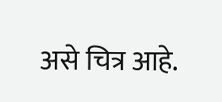असे चित्र आहे.